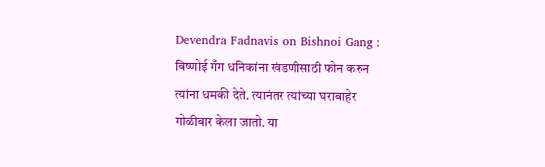Devendra Fadnavis on Bishnoi Gang : बिष्णोई गँग धनिकांना खंडणीसाठी फोन करुन त्यांना धमकी देते. त्यानंतर त्यांच्या घराबाहेर गोळीबार केला जातो. या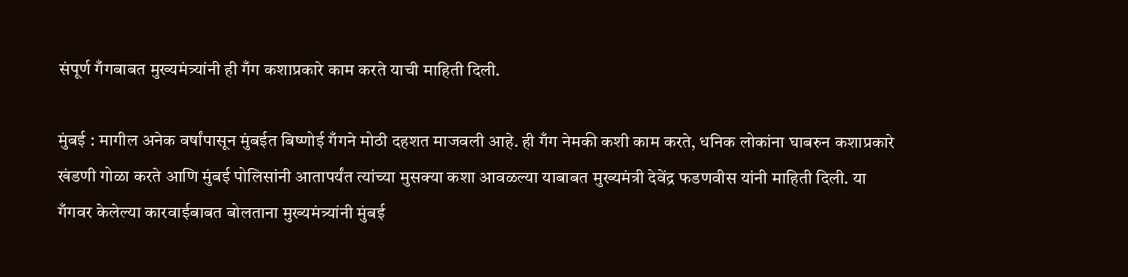संपूर्ण गँगबाबत मुख्यमंत्र्यांनी ही गँग कशाप्रकारे काम करते याची माहिती दिली.

मुंबई : मागील अनेक वर्षांपासून मुंबईत बिष्णोई गँगने मोठी दहशत माजवली आहे. ही गँग नेमकी कशी काम करते, धनिक लोकांना घाबरुन कशाप्रकारे खंडणी गोळा करते आणि मुंबई पोलिसांनी आतापर्यंत त्यांच्या मुसक्या कशा आवळल्या याबाबत मुख्यमंत्री देवेंद्र फडणवीस यांनी माहिती दिली. या गँगवर केलेल्या कारवाईबाबत बोलताना मुख्यमंत्र्यांनी मुंबई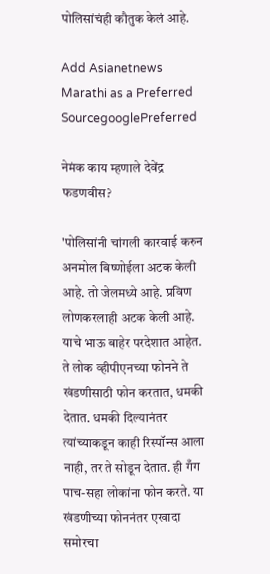पोलिसांचंही कौतुक केलं आहे.

Add Asianetnews Marathi as a Preferred SourcegooglePreferred

नेमंक काय म्हणाले देवेंद्र फडणवीस?

'पोलिसांनी चांगली कारवाई करुन अनमोल बिष्णोईला अटक केली आहे. तो जेलमध्ये आहे. प्रविण लोणकरलाही अटक केली आहे. याचे भाऊ बाहेर परदेशात आहेत. ते लोक व्हीपीएनच्या फोनने ते खंडणीसाठी फोन करतात, धमकी देतात. धमकी दिल्यानंतर त्यांच्याकडून काही रिस्पॉन्स आला नाही, तर ते सोडून देतात. ही गँग पाच-सहा लोकांना फोन करते. या खंडणीच्या फोननंतर एखादा समोरचा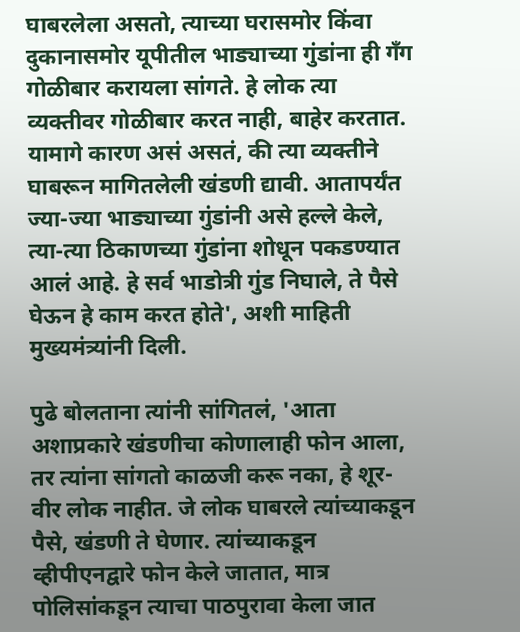घाबरलेला असतो, त्याच्या घरासमोर किंवा दुकानासमोर यूपीतील भाड्याच्या गुंडांना ही गँग गोळीबार करायला सांगते. हे लोक त्या व्यक्तीवर गोळीबार करत नाही, बाहेर करतात. यामागे कारण असं असतं, की त्या व्यक्तीने घाबरून मागितलेली खंडणी द्यावी. आतापर्यंत ज्या-ज्या भाड्याच्या गुंडांनी असे हल्ले केले, त्या-त्या ठिकाणच्या गुंडांना शोधून पकडण्यात आलं आहे. हे सर्व भाडोत्री गुंड निघाले, ते पैसे घेऊन हे काम करत होते', अशी माहिती मुख्यमंत्र्यांनी दिली.

पुढे बोलताना त्यांनी सांगितलं, 'आता अशाप्रकारे खंडणीचा कोणालाही फोन आला, तर त्यांना सांगतो काळजी करू नका, हे शूर-वीर लोक नाहीत. जे लोक घाबरले त्यांच्याकडून पैसे, खंडणी ते घेणार. त्यांच्याकडून व्हीपीएनद्वारे फोन केले जातात, मात्र पोलिसांकडून त्याचा पाठपुरावा केला जात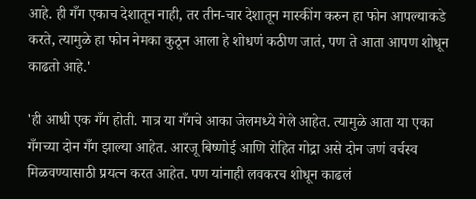आहे. ही गँग एकाच देशातून नाही, तर तीन-चार देशातून मास्कींग करुन हा फोन आपल्याकडे करते, त्यामुळे हा फोन नेमका कुठून आला हे शोधणं कठीण जातं, पण ते आता आपण शोधून काढतो आहे.'

'ही आधी एक गँग होती. मात्र या गँगचे आका जेलमध्ये गेले आहेत. त्यामुळे आता या एका गँगच्या दोन गँग झाल्या आहेत. आरजू बिष्णोई आणि रोहित गोद्रा असे दोन जणं वर्चस्व मिळवण्यासाठी प्रयत्न करत आहेत. पण यांनाही लवकरच शोधून काढलं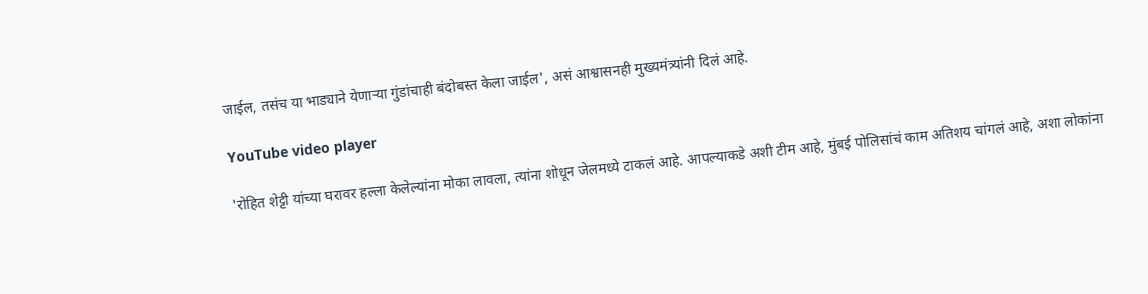जाईल, तसंच या भाड्याने येणाऱ्या गुंडांचाही बंदोबस्त केला जाईल', असं आश्वासनही मुख्यमंत्र्यांनी दिलं आहे.

YouTube video player

'रोहित शेट्टी यांच्या घरावर हल्ला केलेल्यांना मोका लावला, त्यांना शोधून जेलमध्ये टाकलं आहे. आपल्याकडे अशी टीम आहे, मुंबई पोलिसांचं काम अतिशय चांगलं आहे, अशा लोकांना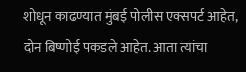शोधून काढण्यात मुंबई पोलीस एक्सपर्ट आहेत, दोन बिष्णोई पकडले आहेत. आता त्यांचा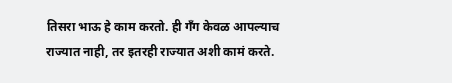तिसरा भाऊ हे काम करतो. ही गँग केवळ आपल्याच राज्यात नाही, तर इतरही राज्यात अशी कामं करते.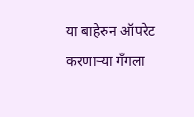या बाहेरुन ऑपरेट करणाऱ्या गँगला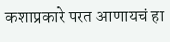कशाप्रकारे परत आणायचं हा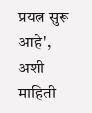प्रयत्न सुरू आहे', अशी माहिती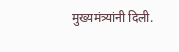मुख्यमंत्र्यांनी दिली.